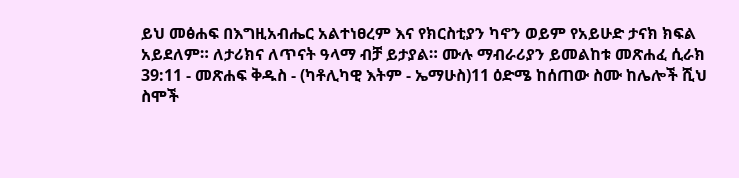ይህ መፅሐፍ በእግዚአብሔር አልተነፀረም እና የክርስቲያን ካኖን ወይም የአይሁድ ታናክ ክፍል አይደለም። ለታሪክና ለጥናት ዓላማ ብቻ ይታያል። ሙሉ ማብራሪያን ይመልከቱ መጽሐፈ ሲራክ 39:11 - መጽሐፍ ቅዱስ - (ካቶሊካዊ እትም - ኤማሁስ)11 ዕድሜ ከሰጠው ስሙ ከሌሎች ሺህ ስሞች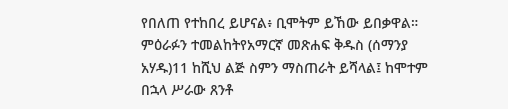የበለጠ የተከበረ ይሆናል፥ ቢሞትም ይኸው ይበቃዋል። ምዕራፉን ተመልከትየአማርኛ መጽሐፍ ቅዱስ (ሰማንያ አሃዱ)11 ከሺህ ልጅ ስምን ማስጠራት ይሻላል፤ ከሞተም በኋላ ሥራው ጸንቶ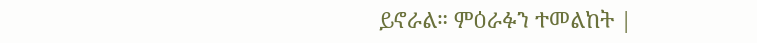ይኖራል። ምዕራፉን ተመልከት |